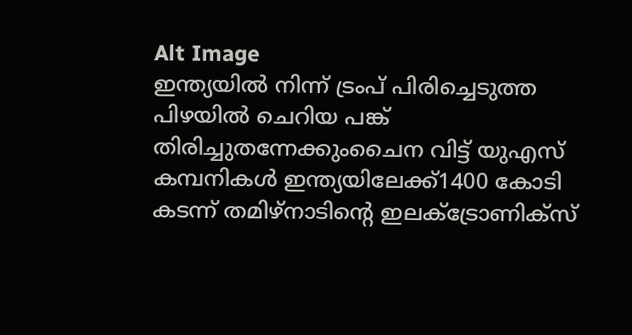Alt Image
ഇന്ത്യയിൽ നിന്ന് ട്രംപ് പിരിച്ചെടുത്ത പിഴയിൽ ചെറിയ പങ്ക് തിരിച്ചുതന്നേക്കുംചൈന വിട്ട് യുഎസ് കമ്പനികൾ ഇന്ത്യയിലേക്ക്1400 കോടി കടന്ന് തമിഴ്നാടിന്റെ ഇലക്ട്രോണിക്സ്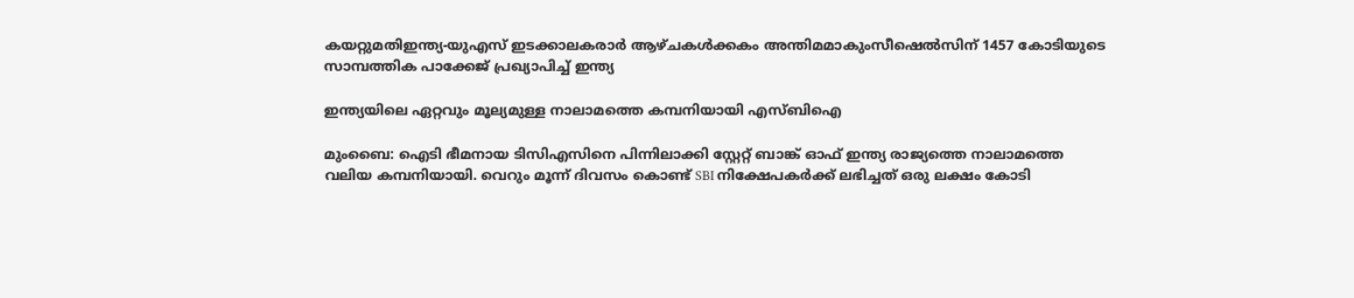കയറ്റുമതിഇന്ത്യ-യുഎസ് ഇടക്കാലകരാർ ആഴ്ചകൾക്കകം അന്തിമമാകുംസീഷെൽസിന് 1457 കോടിയുടെ സാമ്പത്തിക പാക്കേജ് പ്രഖ്യാപിച്ച് ഇന്ത്യ

ഇന്ത്യയിലെ ഏറ്റവും മൂല്യമുള്ള നാലാമത്തെ കമ്പനിയായി എസ്ബിഐ

മുംബൈ: ഐടി ഭീമനായ ടിസിഎസിനെ പിന്നിലാക്കി സ്റ്റേറ്റ് ബാങ്ക് ഓഫ് ഇന്ത്യ രാജ്യത്തെ നാലാമത്തെ വലിയ കമ്പനിയായി. വെറും മൂന്ന് ദിവസം കൊണ്ട് SBI നിക്ഷേപകര്‍ക്ക് ലഭിച്ചത് ഒരു ലക്ഷം കോടി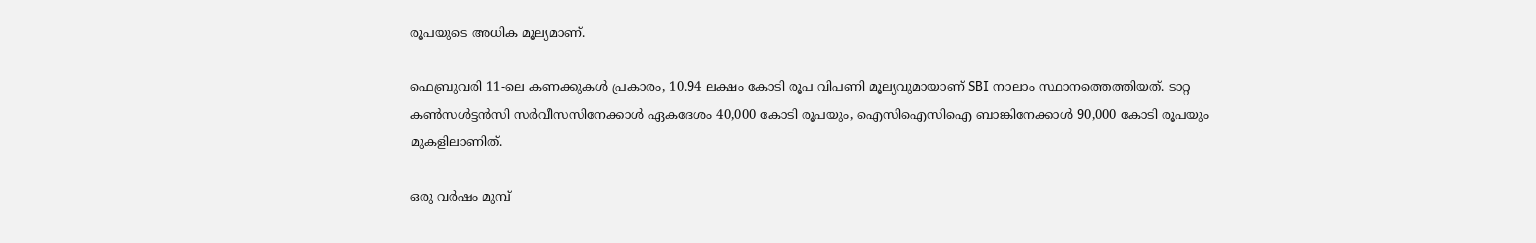രൂപയുടെ അധിക മൂല്യമാണ്.

ഫെബ്രുവരി 11-ലെ കണക്കുകള്‍ പ്രകാരം, 10.94 ലക്ഷം കോടി രൂപ വിപണി മൂല്യവുമായാണ് SBI നാലാം സ്ഥാനത്തെത്തിയത്. ടാറ്റ കണ്‍സള്‍ട്ടന്‍സി സര്‍വീസസിനേക്കാള്‍ ഏകദേശം 40,000 കോടി രൂപയും, ഐസിഐസിഐ ബാങ്കിനേക്കാള്‍ 90,000 കോടി രൂപയും മുകളിലാണിത്.

ഒരു വര്‍ഷം മുമ്പ്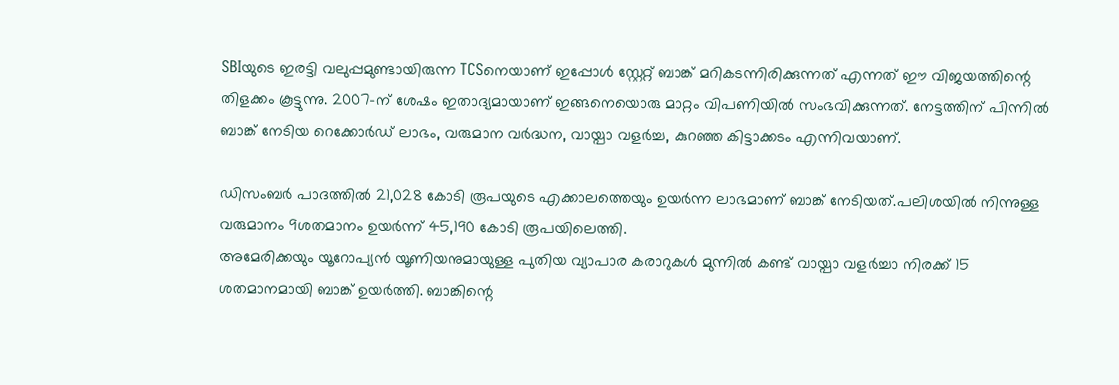SBIയുടെ ഇരട്ടി വലുപ്പമുണ്ടായിരുന്ന TCSനെയാണ് ഇപ്പോള്‍ സ്റ്റേറ്റ് ബാങ്ക് മറികടന്നിരിക്കുന്നത് എന്നത് ഈ വിജയത്തിന്റെ തിളക്കം കൂട്ടുന്നു. 2007-ന് ശേഷം ഇതാദ്യമായാണ് ഇങ്ങനെയൊരു മാറ്റം വിപണിയില്‍ സംഭവിക്കുന്നത്. നേട്ടത്തിന് പിന്നില്‍ ബാങ്ക് നേടിയ റെക്കോര്‍ഡ് ലാഭം, വരുമാന വര്‍ദ്ധന, വായ്പാ വളര്‍ച്ച, കുറഞ്ഞ കിട്ടാക്കടം എന്നിവയാണ്.

ഡിസംബര്‍ പാദത്തില്‍ 21,028 കോടി രൂപയുടെ എക്കാലത്തെയും ഉയര്‍ന്ന ലാഭമാണ് ബാങ്ക് നേടിയത്.പലിശയില്‍ നിന്നുള്ള വരുമാനം 9ശതമാനം ഉയര്‍ന്ന് 45,190 കോടി രൂപയിലെത്തി.
അമേരിക്കയും യൂറോപ്യന്‍ യൂണിയനുമായുള്ള പുതിയ വ്യാപാര കരാറുകള്‍ മുന്നില്‍ കണ്ട് വായ്പാ വളര്‍ച്ചാ നിരക്ക് 15 ശതമാനമായി ബാങ്ക് ഉയര്‍ത്തി. ബാങ്കിന്റെ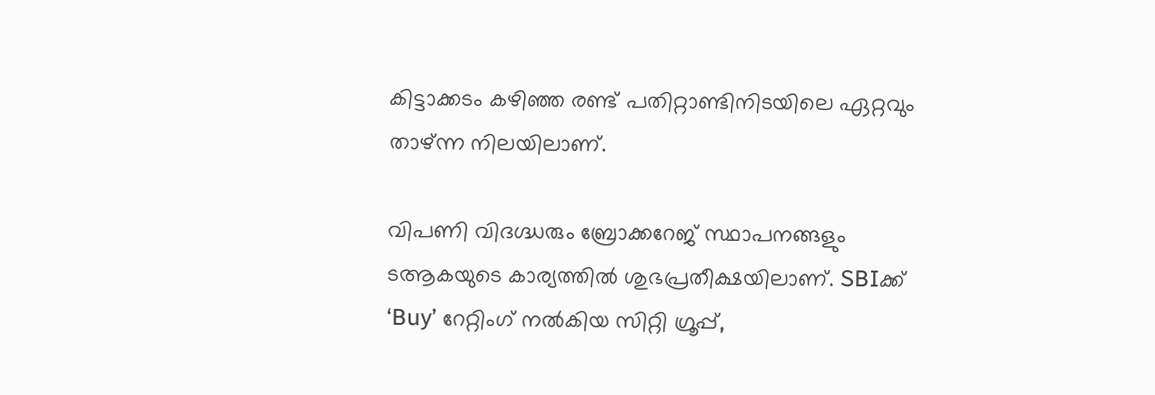കിട്ടാക്കടം കഴിഞ്ഞ രണ്ട് പതിറ്റാണ്ടിനിടയിലെ ഏറ്റവും താഴ്ന്ന നിലയിലാണ്.

വിപണി വിദഗ്ദ്ധരും ബ്രോക്കറേജ് സ്ഥാപനങ്ങളും ടആകയുടെ കാര്യത്തില്‍ ശുഭപ്രതീക്ഷയിലാണ്. SBIക്ക് ‘Buy’ റേറ്റിംഗ് നല്‍കിയ സിറ്റി ഗ്രൂപ്പ്,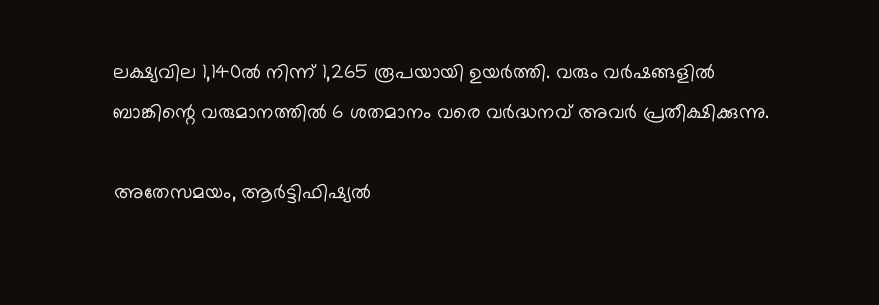ലക്ഷ്യവില 1,140ല്‍ നിന്ന് 1,265 രൂപയായി ഉയര്‍ത്തി. വരും വര്‍ഷങ്ങളില്‍ ബാങ്കിന്റെ വരുമാനത്തില്‍ 6 ശതമാനം വരെ വര്‍ദ്ധനവ് അവര്‍ പ്രതീക്ഷിക്കുന്നു.

അതേസമയം, ആര്‍ട്ടിഫിഷ്യല്‍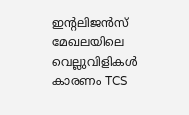ഇന്റലിജന്‍സ് മേഖലയിലെ വെല്ലുവിളികള്‍ കാരണം TCS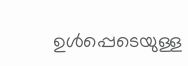ഉള്‍പ്പെടെയുള്ള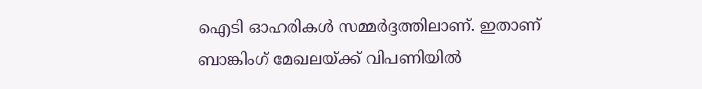ഐടി ഓഹരികള്‍ സമ്മര്‍ദ്ദത്തിലാണ്. ഇതാണ് ബാങ്കിംഗ് മേഖലയ്ക്ക് വിപണിയില്‍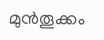മുന്‍തൂക്കം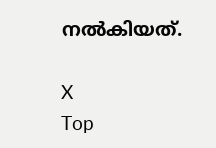നല്‍കിയത്.

X
Top